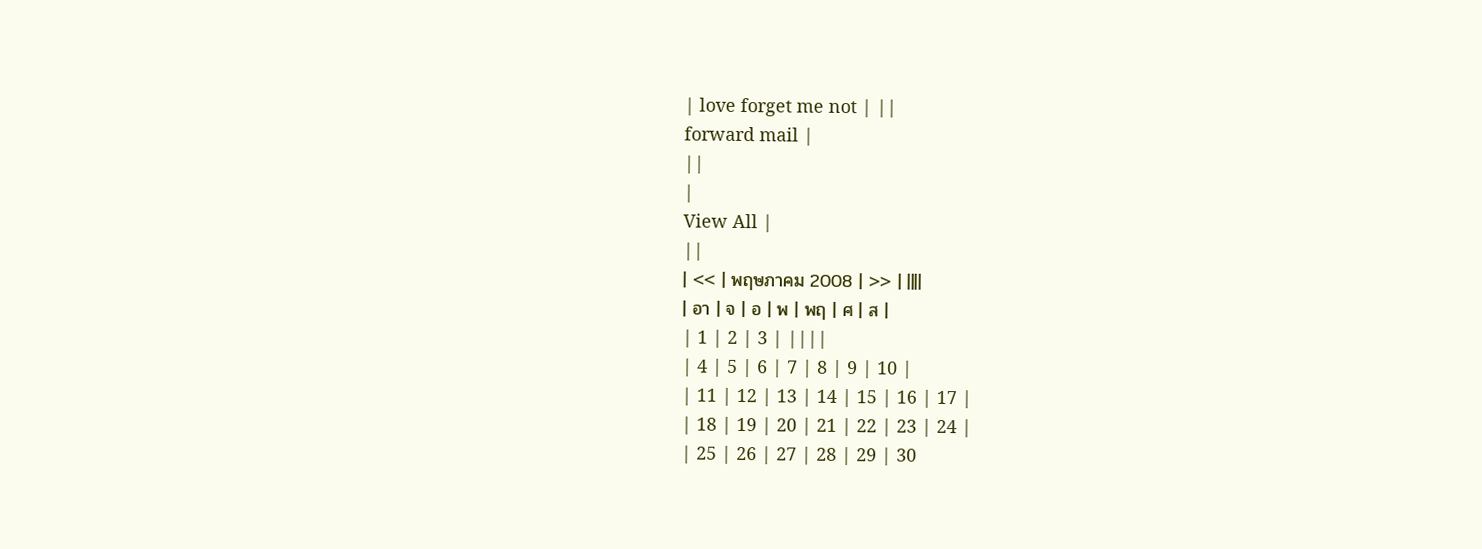| love forget me not | ||
forward mail |
||
|
View All |
||
| << | พฤษภาคม 2008 | >> | ||||
| อา | จ | อ | พ | พฤ | ศ | ส |
| 1 | 2 | 3 | ||||
| 4 | 5 | 6 | 7 | 8 | 9 | 10 |
| 11 | 12 | 13 | 14 | 15 | 16 | 17 |
| 18 | 19 | 20 | 21 | 22 | 23 | 24 |
| 25 | 26 | 27 | 28 | 29 | 30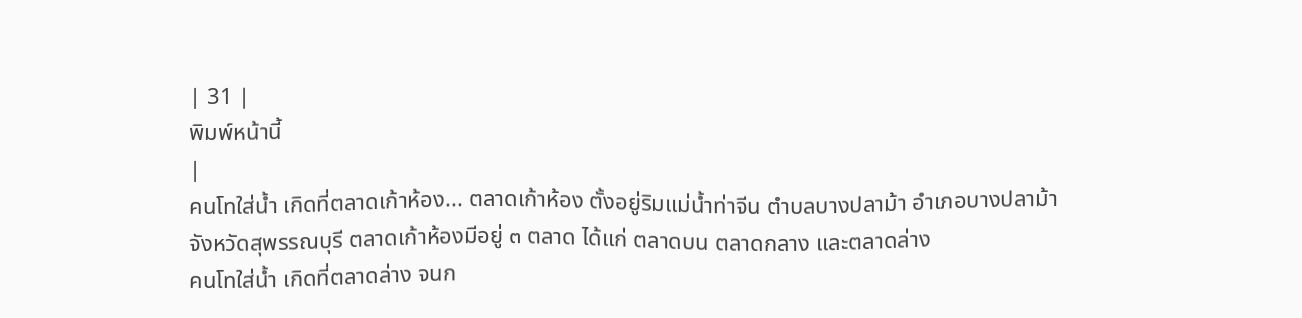| 31 |
พิมพ์หน้านี้
|
คนโทใส่น้ำ เกิดที่ตลาดเก้าห้อง... ตลาดเก้าห้อง ตั้งอยู่ริมแม่น้ำท่าจีน ตำบลบางปลาม้า อำเภอบางปลาม้า จังหวัดสุพรรณบุรี ตลาดเก้าห้องมีอยู่ ๓ ตลาด ได้แก่ ตลาดบน ตลาดกลาง และตลาดล่าง
คนโทใส่น้ำ เกิดที่ตลาดล่าง จนก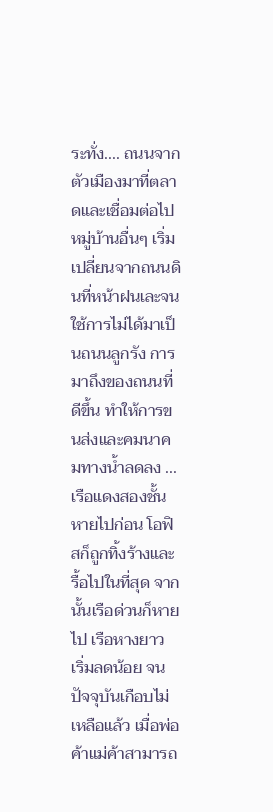ระทั่ง.... ถนนจากตัวเมืองมาที่ตลาดและเชื่อมต่อไปหมู่บ้านอื่นๆ เริ่มเปลี่ยนจากถนนดินที่หน้าฝนเละจนใช้การไม่ได้มาเป็นถนนลูกรัง การมาถึงของถนนที่ดีขึ้น ทำให้การขนส่งและคมนาคมทางน้ำลดลง ...เรือแดงสองชั้นหายไปก่อน โอฟิสก็ถูกทิ้งร้างและรื้อไปในที่สุด จากนั้นเรือด่วนก็หายไป เรือหางยาว เริ่มลดน้อย จนปัจจุบันเกือบไม่เหลือแล้ว เมื่อพ่อค้าแม่ค้าสามารถ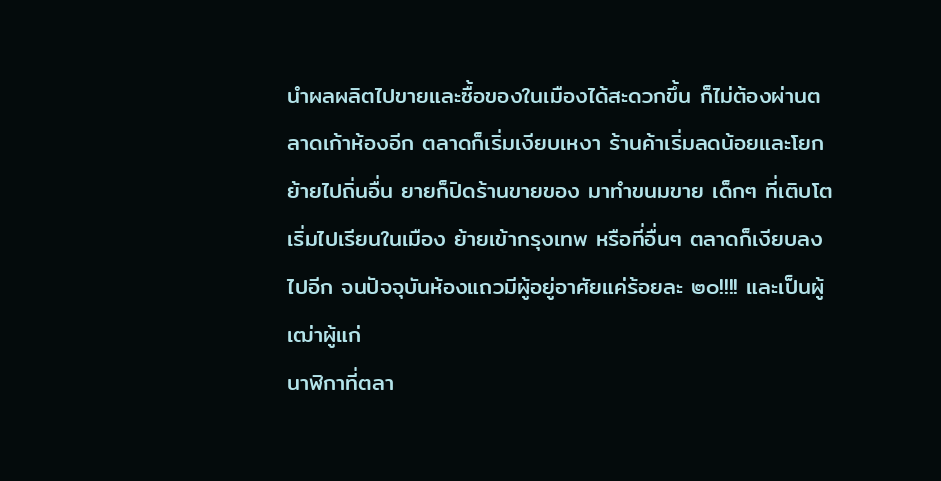นำผลผลิตไปขายและซื้อของในเมืองได้สะดวกขึ้น ก็ไม่ต้องผ่านตลาดเก้าห้องอีก ตลาดก็เริ่มเงียบเหงา ร้านค้าเริ่มลดน้อยและโยกย้ายไปถิ่นอื่น ยายก็ปิดร้านขายของ มาทำขนมขาย เด็กๆ ที่เติบโต เริ่มไปเรียนในเมือง ย้ายเข้ากรุงเทพ หรือที่อื่นๆ ตลาดก็เงียบลงไปอีก จนปัจจุบันห้องแถวมีผู้อยู่อาศัยแค่ร้อยละ ๒๐!!!! และเป็นผู้เฒ่าผู้แก่
นาฬิกาที่ตลา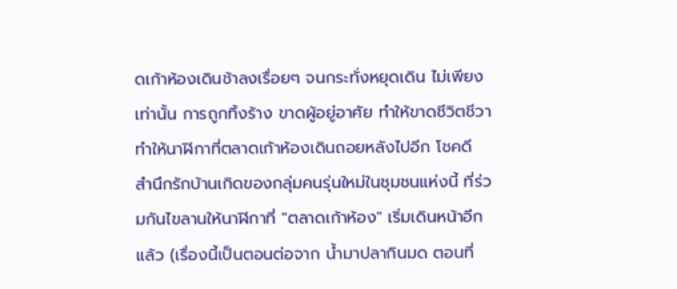ดเก้าห้องเดินช้าลงเรื่อยๆ จนกระทั่งหยุดเดิน ไม่เพียงเท่านั้น การถูกทิ้งร้าง ขาดผู้อยู่อาศัย ทำให้ขาดชีวิตชีวา ทำให้นาฬิกาที่ตลาดเก้าห้องเดินถอยหลังไปอีก โชคดี สำนึกรักบ้านเกิดของกลุ่มคนรุ่นใหม่ในชุมชนแห่งนี้ ที่ร่วมกันไขลานให้นาฬิกาที่ "ตลาดเก้าห้อง" เริ่มเดินหน้าอีกแล้ว (เรื่องนี้เป็นตอนต่อจาก น้ำมาปลากินมด ตอนที่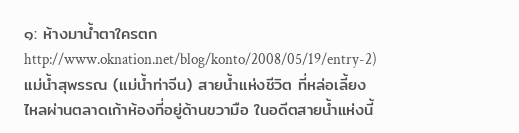๑: ห้างมาน้ำตาใครตก http://www.oknation.net/blog/konto/2008/05/19/entry-2)
แม่น้ำสุพรรณ (แม่น้ำท่าจีน) สายน้ำแห่งชีวิต ที่หล่อเลี้ยงไหลผ่านตลาดเก้าห้องที่อยู่ด้านขวามือ ในอดีตสายน้ำแห่งนี้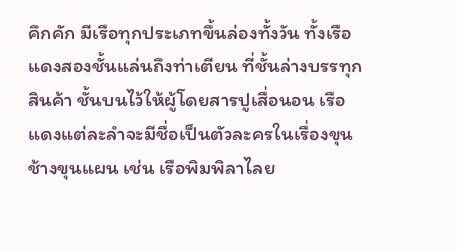คึกคัก มีเรือทุกประเภทขึ้นล่องทั้งวัน ทั้งเรือแดงสองชั้นแล่นถึงท่าเตียน ที่ชั้นล่างบรรทุกสินค้า ชั้นบนไว้ให้ผู้โดยสารปูเสื่อนอน เรือแดงแต่ละลำจะมีชื่อเป็นตัวละครในเรื่องขุนช้างขุนแผน เช่น เรือพิมพิลาไลย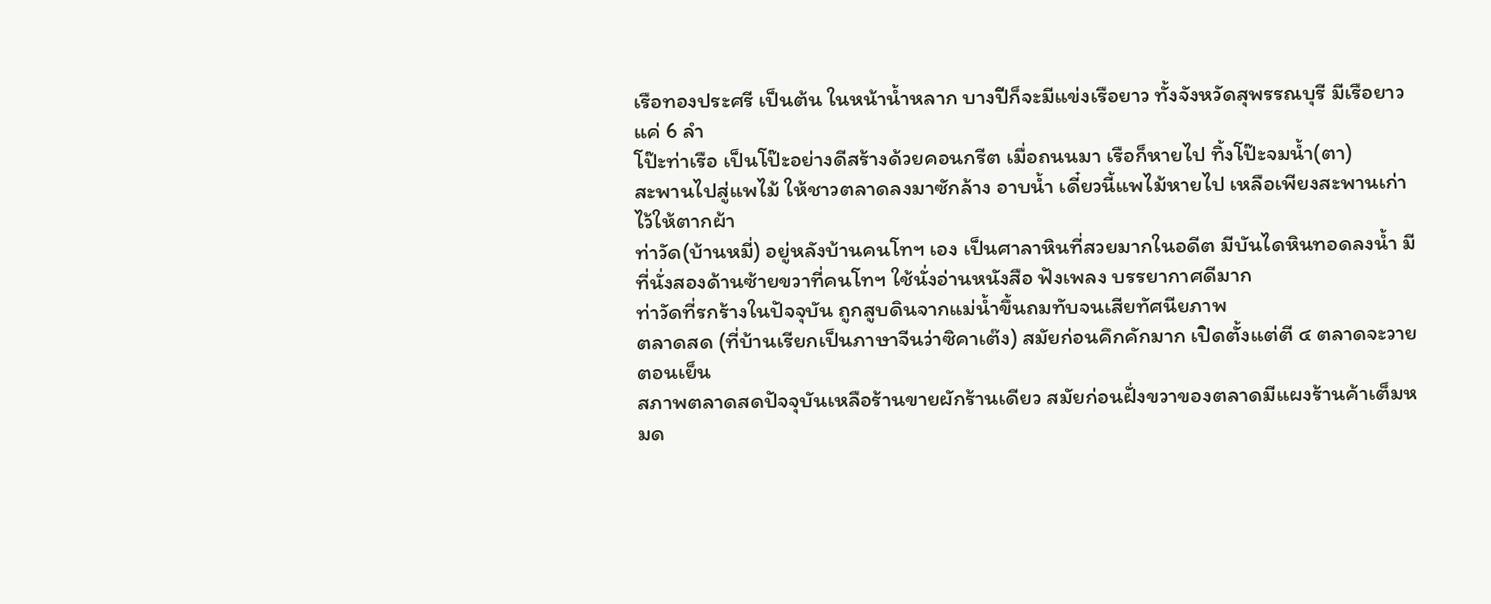เรือทองประศรี เป็นต้น ในหน้าน้ำหลาก บางปีก็จะมีแข่งเรือยาว ทั้งจังหวัดสุพรรณบุรี มีเรือยาวแค่ 6 ลำ
โป๊ะท่าเรือ เป็นโป๊ะอย่างดีสร้างด้วยคอนกรีต เมื่อถนนมา เรือก็หายไป ทิ้งโป๊ะจมน้ำ(ตา)
สะพานไปสู่แพไม้ ให้ชาวตลาดลงมาซักล้าง อาบน้ำ เดี๋ยวนี้แพไม้หายไป เหลือเพียงสะพานเก่าไว้ให้ตากผ้า
ท่าวัด(บ้านหมี่) อยู่หลังบ้านคนโทฯ เอง เป็นศาลาหินที่สวยมากในอดีต มีบันไดหินทอดลงน้ำ มีที่นั่งสองด้านซ้ายขวาที่คนโทฯ ใช้นั่งอ่านหนังสือ ฟังเพลง บรรยากาศดีมาก
ท่าวัดที่รกร้างในปัจจุบัน ถูกสูบดินจากแม่น้ำขึ้นถมทับจนเสียทัศนียภาพ
ตลาดสด (ที่บ้านเรียกเป็นภาษาจีนว่าซิคาเต๊ง) สมัยก่อนคึกคักมาก เปิดตั้งแต่ตี ๔ ตลาดจะวายตอนเย็น
สภาพตลาดสดปัจจุบันเหลือร้านขายผักร้านเดียว สมัยก่อนฝั่งขวาของตลาดมีแผงร้านค้าเต็มหมด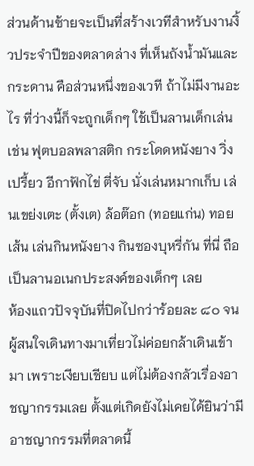ส่วนด้านซ้ายจะเป็นที่สร้างเวทีสำหรับงานงิ้วประจำปีของตลาดล่าง ที่เห็นถังน้ำมันและกระดาน คือส่วนหนึ่งของเวที ถ้าไม่มีงานอะไร ที่ว่างนี้ก็จะถูกเด็กๆ ใช้เป็นลานเด็กเล่น เช่น ฟุตบอลพลาสติก กระโดดหนังยาง วิ่งเปรี้ยว อีกาฟักไข่ ตี่จับ นั่งเล่นหมากเก็บ เล่นเขย่งเตะ (ตั้งเต) ล้อต๊อก (ทอยแก่น) ทอยเส้น เล่นกินหนังยาง กินซองบุหรี่กัน ที่นี่ ถือเป็นลานอเนกประสงค์ของเด็กๆ เลย
ห้องแถวปัจจุบันที่ปิดไปกว่าร้อยละ ๘๐ จนผู้สนใจเดินทางมาเที่ยวไม่ค่อยกล้าเดินเข้ามา เพราะเงียบเชียบ แต่ไม่ต้องกลัวเรื่องอาชญากรรมเลย ตั้งแต่เกิดยังไม่เคยได้ยินว่ามีอาชญากรรมที่ตลาดนี้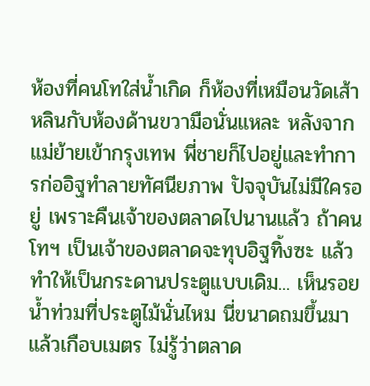ห้องที่คนโทใส่น้ำเกิด ก็ห้องที่เหมือนวัดเส้าหลินกับห้องด้านขวามือนั่นแหละ หลังจากแม่ย้ายเข้ากรุงเทพ พี่ชายก็ไปอยู่และทำการก่ออิฐทำลายทัศนียภาพ ปัจจุบันไม่มีใครอยู่ เพราะคืนเจ้าของตลาดไปนานแล้ว ถ้าคนโทฯ เป็นเจ้าของตลาดจะทุบอิฐทิ้งซะ แล้วทำให้เป็นกระดานประตูแบบเดิม... เห็นรอยน้ำท่วมที่ประตูไม้นั่นไหม นี่ขนาดถมขึ้นมาแล้วเกือบเมตร ไม่รู้ว่าตลาด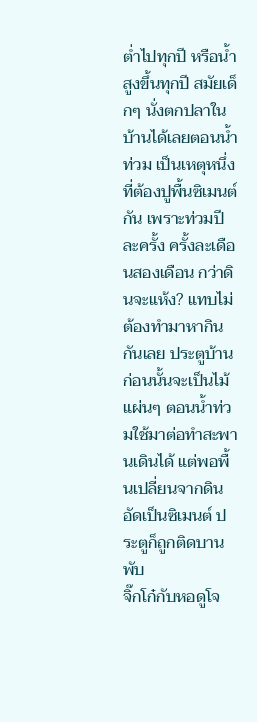ต่ำไปทุกปี หรือน้ำสูงขึ้นทุกปี สมัยเด็กๆ นั่งตกปลาในบ้านได้เลยตอนน้ำท่วม เป็นเหตุหนึ่งที่ต้องปูพื้นซิเมนต์กัน เพราะท่วมปีละครั้ง ครั้งละเดือนสองเดือน กว่าดินจะแห้ง? แทบไม่ต้องทำมาหากินกันเลย ประตูบ้านก่อนนั้นจะเป็นไม้แผ่นๆ ตอนน้ำท่วมใช้มาต่อทำสะพานเดินได้ แต่พอพื้นเปลี่ยนจากดินอัดเป็นซิเมนต์ ประตูก็ถูกติดบานพับ
จิ๊กโก๋กับหอดูโจ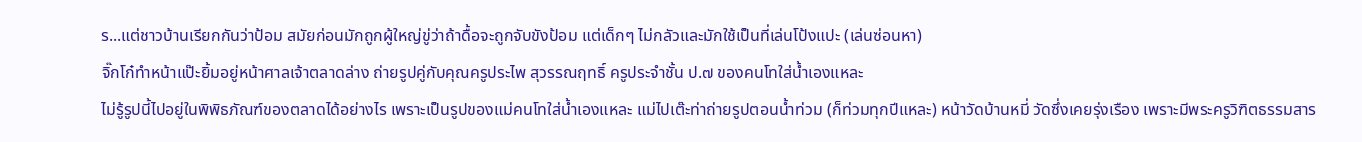ร...แต่ชาวบ้านเรียกกันว่าป้อม สมัยก่อนมักถูกผู้ใหญ่ขู่ว่าถ้าดื้อจะถูกจับขังป้อม แต่เด็กๆ ไม่กลัวและมักใช้เป็นที่เล่นโป้งแปะ (เล่นซ่อนหา)
จิ๊กโก๋ทำหน้าแป๊ะยิ้มอยู่หน้าศาลเจ้าตลาดล่าง ถ่ายรูปคู่กับคุณครูประไพ สุวรรณฤทธิ์ ครูประจำชั้น ป.๗ ของคนโทใส่น้ำเองแหละ
ไม่รู้รูปนี้ไปอยู่ในพิพิธภัณฑ์ของตลาดได้อย่างไร เพราะเป็นรูปของแม่คนโทใส่น้ำเองแหละ แม่ไปเต๊ะท่าถ่ายรูปตอนน้ำท่วม (ก็ท่วมทุกปีแหละ) หน้าวัดบ้านหมี่ วัดซึ่งเคยรุ่งเรือง เพราะมีพระครูวิฑิตธรรมสาร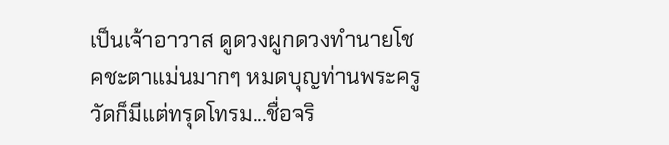เป็นเจ้าอาวาส ดูดวงผูกดวงทำนายโชคชะตาแม่นมากๆ หมดบุญท่านพระครู วัดก็มีแต่ทรุดโทรม...ชื่อจริ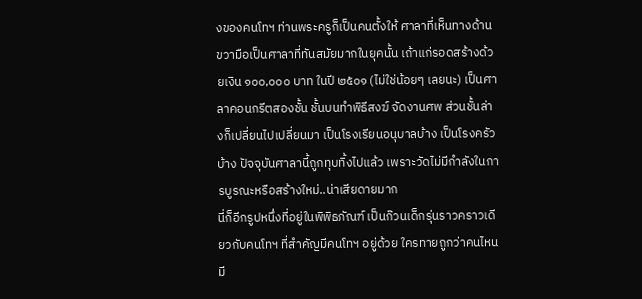งของคนโทฯ ท่านพระครูก็เป็นคนตั้งให้ ศาลาที่เห็นทางด้านขวามือเป็นศาลาที่ทันสมัยมากในยุคนั้น เถ้าแก่รอดสร้างด้วยเงิน ๑๐๐,๐๐๐ บาท ในปี ๒๕๐๑ (ไม่ใช่น้อยๆ เลยนะ) เป็นศาลาคอนกรีตสองชั้น ชั้นบนทำพิธีสงฆ์ จัดงานศพ ส่วนชั้นล่างก็เปลี่ยนไปเปลี่ยนมา เป็นโรงเรียนอนุบาลบ้าง เป็นโรงครัวบ้าง ปัจจุบันศาลานี้ถูกทุบทิ้งไปแล้ว เพราะวัดไม่มีกำลังในการบูรณะหรือสร้างใหม่..น่าเสียดายมาก
นี่ก็อีกรูปหนึ่งที่อยู่ในพิพิธภัณฑ์ เป็นก๊วนเด็กรุ่นราวคราวเดียวกับคนโทฯ ที่สำคัญมีคนโทฯ อยู่ด้วย ใครทายถูกว่าคนไหน มี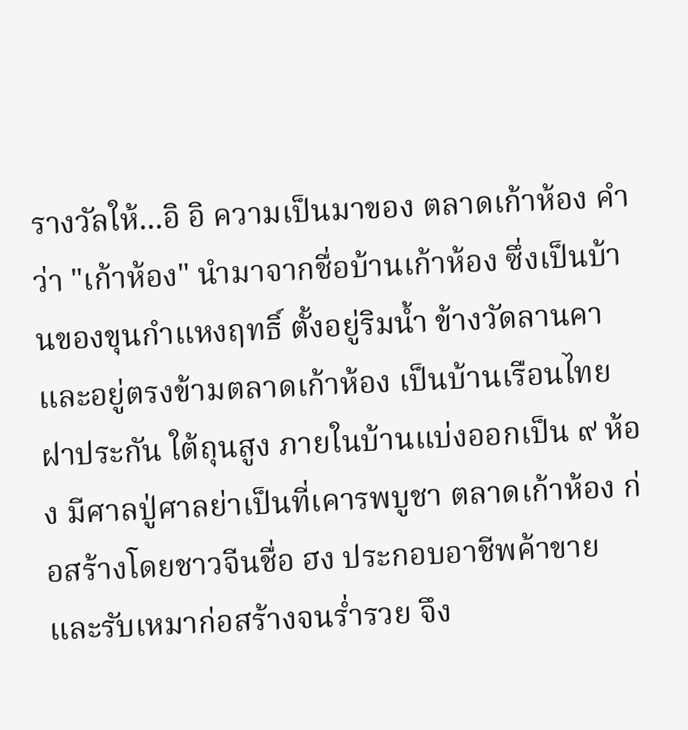รางวัลให้...อิ อิ ความเป็นมาของ ตลาดเก้าห้อง คำว่า "เก้าห้อง" นำมาจากชื่อบ้านเก้าห้อง ซึ่งเป็นบ้านของขุนกำแหงฤทธิ์ ตั้งอยู่ริมน้ำ ข้างวัดลานคา และอยู่ตรงข้ามตลาดเก้าห้อง เป็นบ้านเรือนไทย ฝาประกัน ใต้ถุนสูง ภายในบ้านแบ่งออกเป็น ๙ ห้อง มีศาลปู่ศาลย่าเป็นที่เคารพบูชา ตลาดเก้าห้อง ก่อสร้างโดยชาวจีนชื่อ ฮง ประกอบอาชีพค้าขาย และรับเหมาก่อสร้างจนร่ำรวย จึง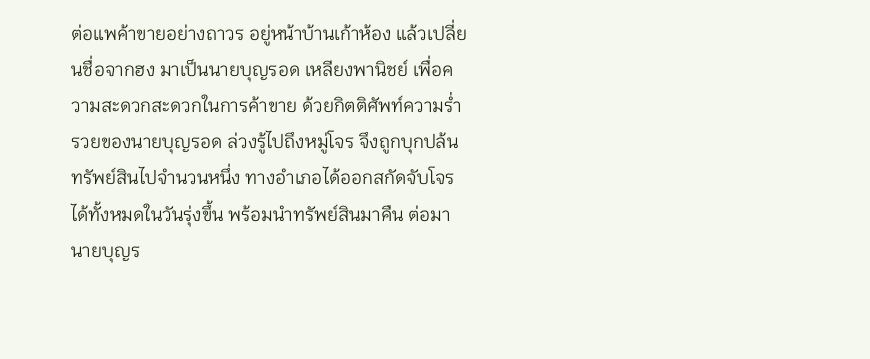ต่อแพค้าขายอย่างถาวร อยู่หน้าบ้านเก้าห้อง แล้วเปลี่ยนชื่อจากฮง มาเป็นนายบุญรอด เหลียงพานิชย์ เพื่อความสะดวกสะดวกในการค้าขาย ด้วยกิตติศัพท์ความร่ำรวยของนายบุญรอด ล่วงรู้ไปถึงหมู่โจร จึงถูกบุกปล้นทรัพย์สินไปจำนวนหนึ่ง ทางอำเภอได้ออกสกัดจับโจรได้ทั้งหมดในวันรุ่งขึ้น พร้อมนำทรัพย์สินมาคืน ต่อมานายบุญร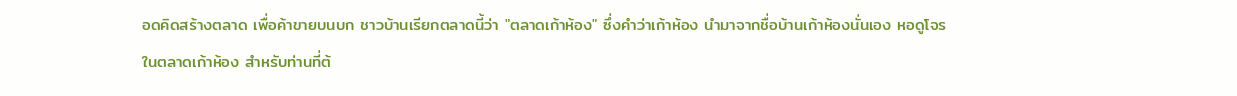อดคิดสร้างตลาด เพื่อค้าขายบนบก ชาวบ้านเรียกตลาดนี้ว่า "ตลาดเก้าห้อง" ซึ่งคำว่าเก้าห้อง นำมาจากชื่อบ้านเก้าห้องนั่นเอง หอดูโจรในตลาดเก้าห้อง สำหรับท่านที่ต้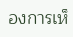องการเห็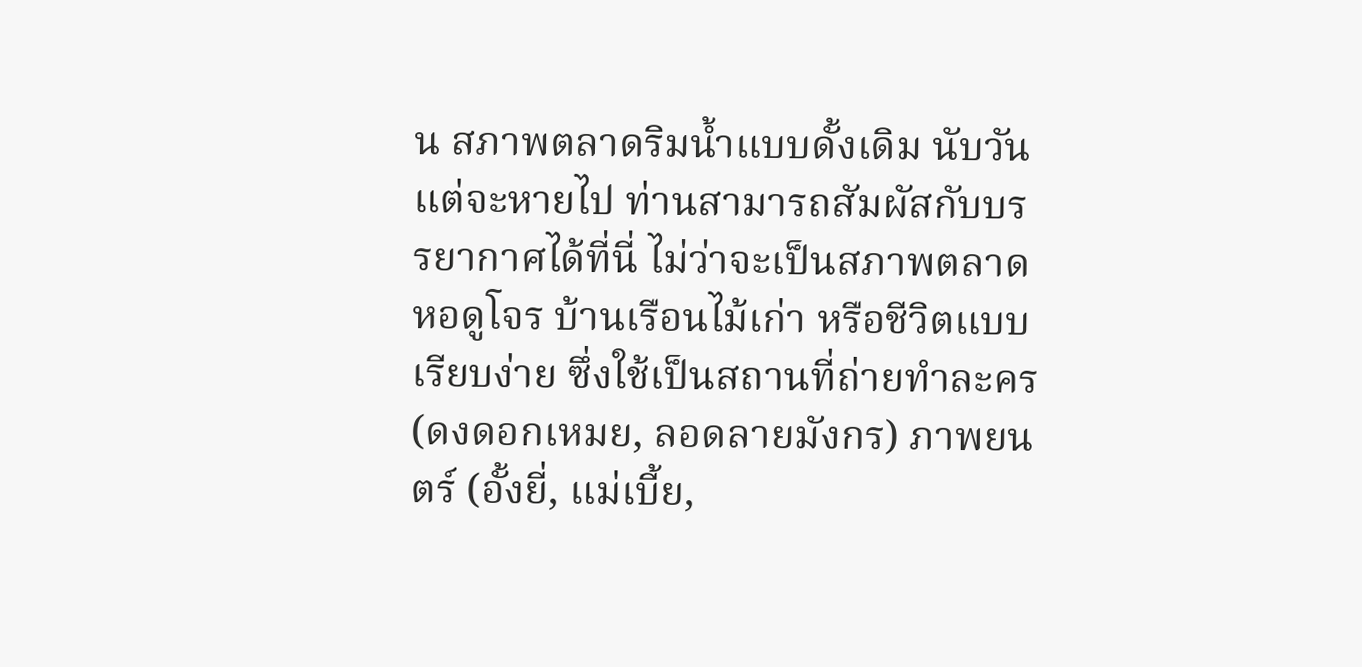น สภาพตลาดริมน้ำแบบดั้งเดิม นับวันแต่จะหายไป ท่านสามารถสัมผัสกับบรรยากาศได้ที่นี่ ไม่ว่าจะเป็นสภาพตลาด หอดูโจร บ้านเรือนไม้เก่า หรือชีวิตแบบเรียบง่าย ซึ่งใช้เป็นสถานที่ถ่ายทำละคร (ดงดอกเหมย, ลอดลายมังกร) ภาพยนตร์ (อั้งยี่, แม่เบี้ย,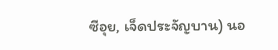ซีอุย, เจ็ดประจัญบาน) นอ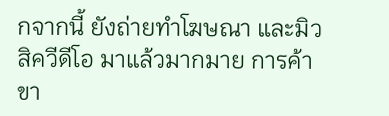กจากนี้ ยังถ่ายทำโฆษณา และมิวสิควีดีโอ มาแล้วมากมาย การค้าขา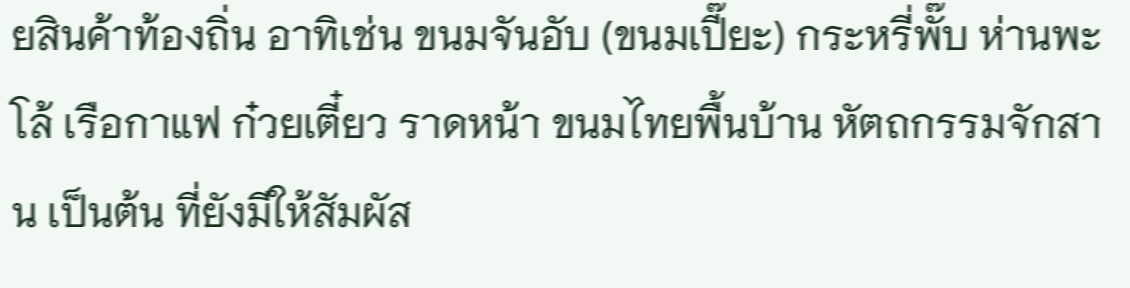ยสินค้าท้องถิ่น อาทิเช่น ขนมจันอับ (ขนมเปี๊ยะ) กระหรี่พั๊บ ห่านพะโล้ เรือกาแฟ ก๋วยเตี๋ยว ราดหน้า ขนมไทยพื้นบ้าน หัตถกรรมจักสาน เป็นต้น ที่ยังมีให้สัมผัส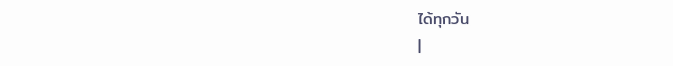ได้ทุกวัน
|